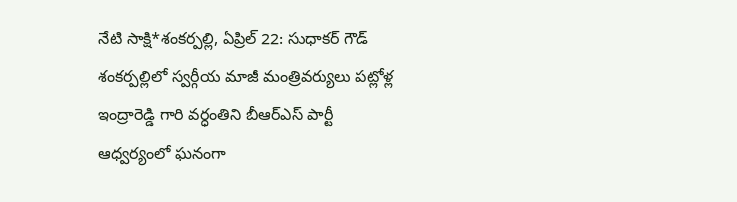నేటి సాక్షి*శంకర్పల్లి, ఏప్రిల్ 22: సుధాకర్ గౌడ్ శంకర్పల్లిలో స్వర్గీయ మాజీ మంత్రివర్యులు పట్లోళ్ల ఇంద్రారెడ్డి గారి వర్ధంతిని బీఆర్ఎస్ పార్టీ ఆధ్వర్యంలో ఘనంగా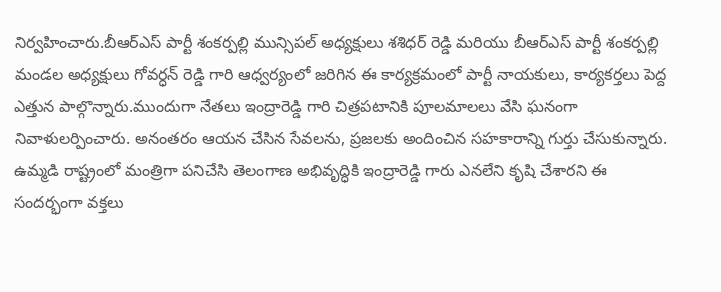నిర్వహించారు.బీఆర్ఎస్ పార్టీ శంకర్పల్లి మున్సిపల్ అధ్యక్షులు శశిధర్ రెడ్డి మరియు బీఆర్ఎస్ పార్టీ శంకర్పల్లి మండల అధ్యక్షులు గోవర్ధన్ రెడ్డి గారి ఆధ్వర్యంలో జరిగిన ఈ కార్యక్రమంలో పార్టీ నాయకులు, కార్యకర్తలు పెద్ద ఎత్తున పాల్గొన్నారు.ముందుగా నేతలు ఇంద్రారెడ్డి గారి చిత్రపటానికి పూలమాలలు వేసి ఘనంగా నివాళులర్పించారు. అనంతరం ఆయన చేసిన సేవలను, ప్రజలకు అందించిన సహకారాన్ని గుర్తు చేసుకున్నారు. ఉమ్మడి రాష్ట్రంలో మంత్రిగా పనిచేసి తెలంగాణ అభివృద్ధికి ఇంద్రారెడ్డి గారు ఎనలేని కృషి చేశారని ఈ సందర్భంగా వక్తలు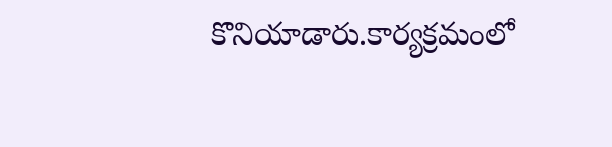కొనియాడారు.కార్యక్రమంలో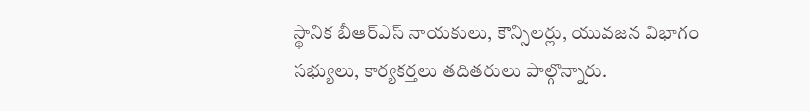స్థానిక బీఆర్ఎస్ నాయకులు, కౌన్సిలర్లు, యువజన విభాగం సభ్యులు, కార్యకర్తలు తదితరులు పాల్గొన్నారు.